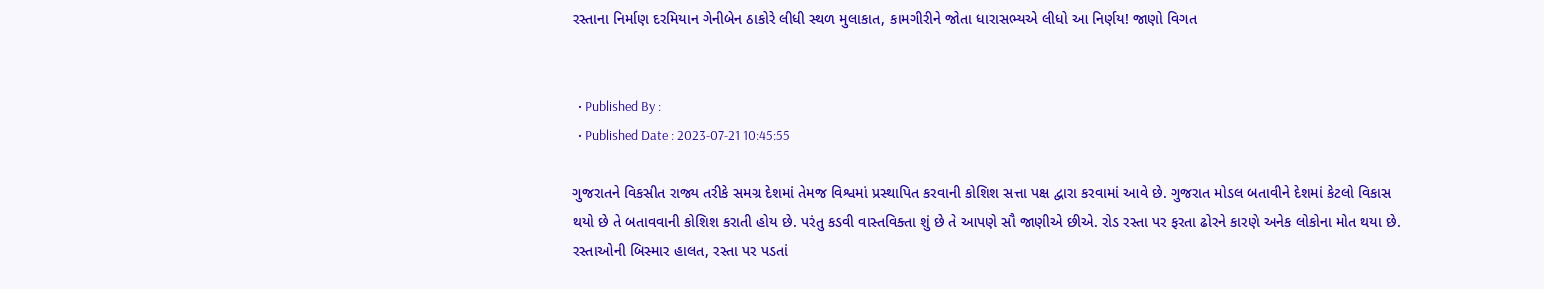રસ્તાના નિર્માણ દરમિયાન ગેનીબેન ઠાકોરે લીધી સ્થળ મુલાકાત, કામગીરીને જોતા ધારાસભ્યએ લીધો આ નિર્ણય! જાણો વિગત


  • Published By :
  • Published Date : 2023-07-21 10:45:55

ગુજરાતને વિકસીત રાજ્ય તરીકે સમગ્ર દેશમાં તેમજ વિશ્વમાં પ્રસ્થાપિત કરવાની કોશિશ સત્તા પક્ષ દ્વારા કરવામાં આવે છે. ગુજરાત મોડલ બતાવીને દેશમાં કેટલો વિકાસ થયો છે તે બતાવવાની કોશિશ કરાતી હોય છે. પરંતુ કડવી વાસ્તવિક્તા શું છે તે આપણે સૌ જાણીએ છીએ. રોડ રસ્તા પર ફરતા ઢોરને કારણે અનેક લોકોના મોત થયા છે. રસ્તાઓની બિસ્માર હાલત, રસ્તા પર પડતાં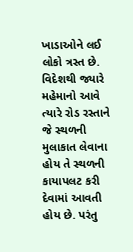ખાડાઓને લઈ લોકો ત્રસ્ત છે. વિદેશથી જ્યારે મહેમાનો આવે ત્યારે રોડ રસ્તાને જે સ્થળની મુલાકાત લેવાના હોય તે સ્થળની કાયાપલટ કરી દેવામાં આવતી હોય છે. પરંતુ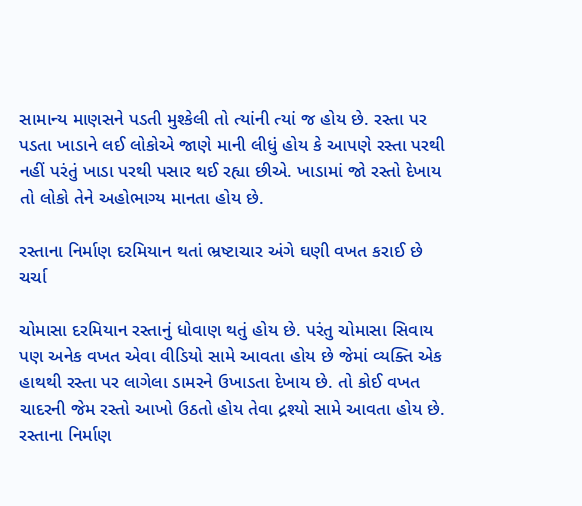સામાન્ય માણસને પડતી મુશ્કેલી તો ત્યાંની ત્યાં જ હોય છે. રસ્તા પર પડતા ખાડાને લઈ લોકોએ જાણે માની લીધું હોય કે આપણે રસ્તા પરથી નહીં પરંતું ખાડા પરથી પસાર થઈ રહ્યા છીએ. ખાડામાં જો રસ્તો દેખાય તો લોકો તેને અહોભાગ્ય માનતા હોય છે.

રસ્તાના નિર્માણ દરમિયાન થતાં ભ્રષ્ટાચાર અંગે ઘણી વખત કરાઈ છે ચર્ચા

ચોમાસા દરમિયાન રસ્તાનું ધોવાણ થતું હોય છે. પરંતુ ચોમાસા સિવાય પણ અનેક વખત એવા વીડિયો સામે આવતા હોય છે જેમાં વ્યક્તિ એક હાથથી રસ્તા પર લાગેલા ડામરને ઉખાડતા દેખાય છે. તો કોઈ વખત ચાદરની જેમ રસ્તો આખો ઉઠતો હોય તેવા દ્રશ્યો સામે આવતા હોય છે. રસ્તાના નિર્માણ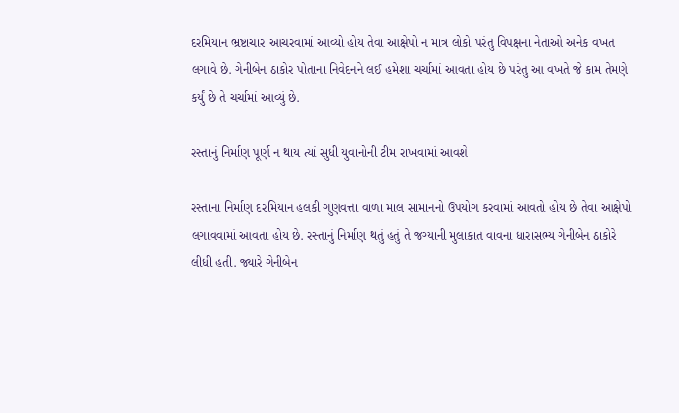દરમિયાન ભ્રષ્ટાચાર આચરવામાં આવ્યો હોય તેવા આક્ષેપો ન માત્ર લોકો પરંતુ વિપક્ષના નેતાઓ અનેક વખત લગાવે છે. ગેનીબેન ઠાકોર પોતાના નિવેદનને લઈ હમેશા ચર્ચામાં આવતા હોય છે પરંતુ આ વખતે જે કામ તેમણે કર્યું છે તે ચર્ચામાં આવ્યું છે.

રસ્તાનું નિર્માણ પૂર્ણ ન થાય ત્યાં સુધી યુવાનોની ટીમ રાખવામાં આવશે

રસ્તાના નિર્માણ દરમિયાન હલકી ગુણવત્તા વાળા માલ સામાનનો ઉપયોગ કરવામાં આવતો હોય છે તેવા આક્ષેપો લગાવવામાં આવતા હોય છે. રસ્તાનું નિર્માણ થતું હતું તે જગ્યાની મુલાકાત વાવના ધારાસભ્ય ગેનીબેન ઠાકોરે લીધી હતી. જ્યારે ગેનીબેન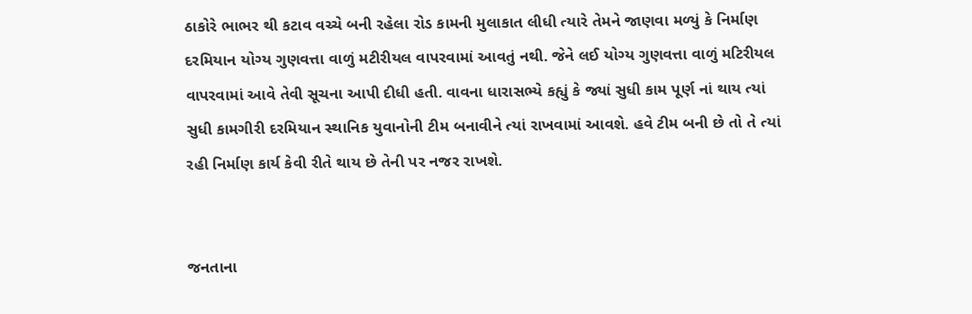ઠાકોરે ભાભર થી કટાવ વચ્ચે બની રહેલા રોડ કામની મુલાકાત લીધી ત્યારે તેમને જાણવા મળ્યું કે નિર્માણ દરમિયાન યોગ્ય ગુણવત્તા વાળું મટીરીયલ વાપરવામાં આવતું નથી. જેને લઈ યોગ્ય ગુણવત્તા વાળું મટિરીયલ વાપરવામાં આવે તેવી સૂચના આપી દીધી હતી. વાવના ધારાસભ્યે કહ્યું કે જ્યાં સુધી કામ પૂર્ણ નાં થાય ત્યાં સુધી કામગીરી દરમિયાન સ્થાનિક યુવાનોની ટીમ બનાવીને ત્યાં રાખવામાં આવશે. હવે ટીમ બની છે તો તે ત્યાં રહી નિર્માણ કાર્ય કેવી રીતે થાય છે તેની પર નજર રાખશે.


જનતાના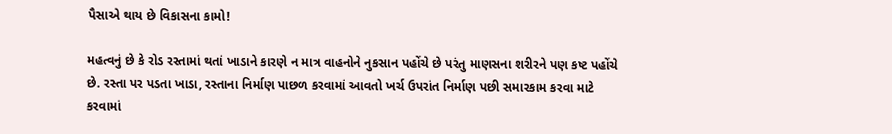પૈસાએ થાય છે વિકાસના કામો!

મહત્વનું છે કે રોડ રસ્તામાં થતાં ખાડાને કારણે ન માત્ર વાહનોને નુકસાન પહોંચે છે પરંતુ માણસના શરીરને પણ કષ્ટ પહોંચે છે. રસ્તા પર પડતા ખાડા, રસ્તાના નિર્માણ પાછળ કરવામાં આવતો ખર્ચ ઉપરાંત નિર્માણ પછી સમારકામ કરવા માટે કરવામાં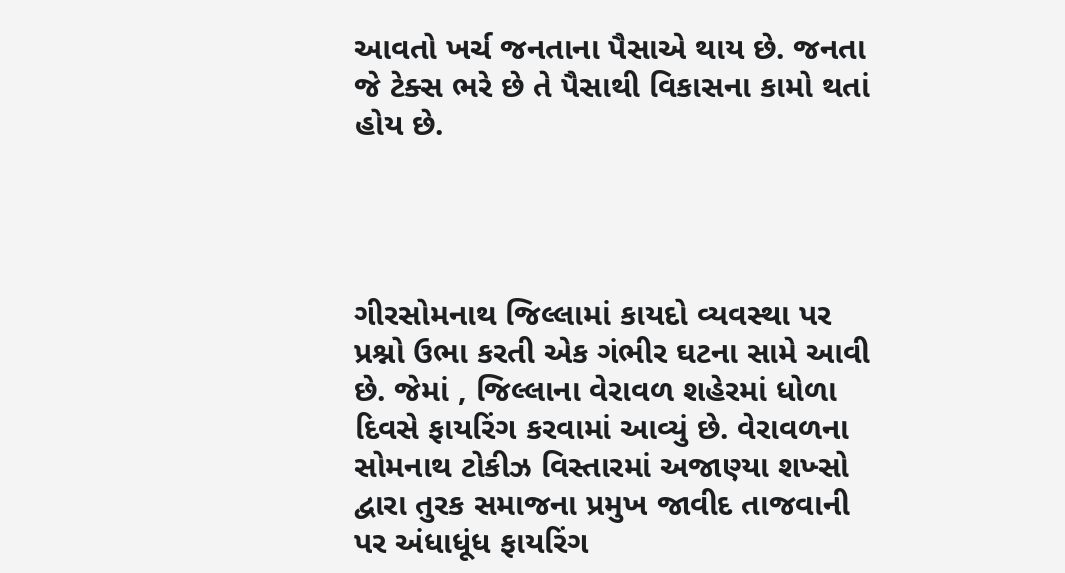આવતો ખર્ચ જનતાના પૈસાએ થાય છે. જનતા જે ટેક્સ ભરે છે તે પૈસાથી વિકાસના કામો થતાં હોય છે.




ગીરસોમનાથ જિલ્લામાં કાયદો વ્યવસ્થા પર પ્રશ્નો ઉભા કરતી એક ગંભીર ઘટના સામે આવી છે. જેમાં , જિલ્લાના વેરાવળ શહેરમાં ધોળા દિવસે ફાયરિંગ કરવામાં આવ્યું છે. વેરાવળના સોમનાથ ટોકીઝ વિસ્તારમાં અજાણ્યા શખ્સો દ્વારા તુરક સમાજના પ્રમુખ જાવીદ તાજવાની પર અંધાધૂંધ ફાયરિંગ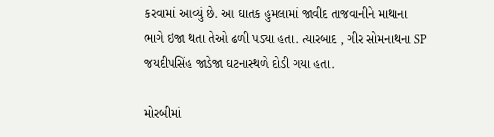કરવામાં આવ્યું છે. આ ઘાતક હુમલામાં જાવીદ તાજવાનીને માથાના ભાગે ઇજા થતા તેઓ ઢળી પડ્યા હતા. ત્યારબાદ , ગીર સોમનાથના SP જયદીપસિંહ જાડેજા ઘટનાસ્થળે દોડી ગયા હતા.

મોરબીમાં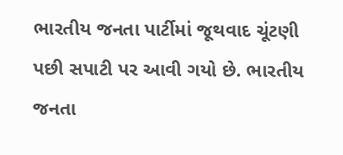ભારતીય જનતા પાર્ટીમાં જૂથવાદ ચૂંટણી પછી સપાટી પર આવી ગયો છે. ભારતીય જનતા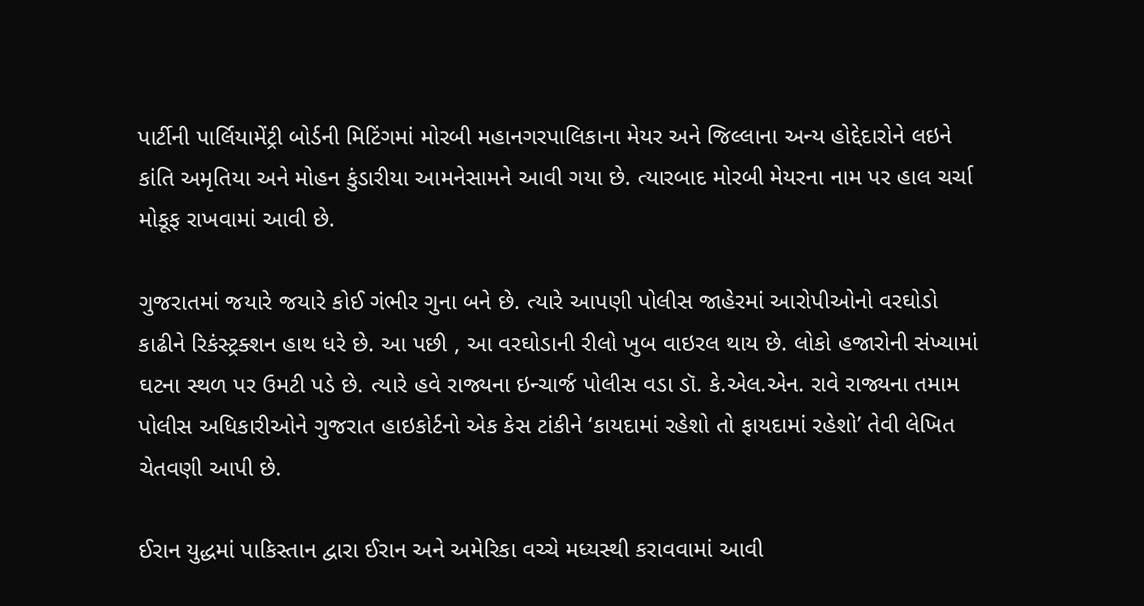પાર્ટીની પાર્લિયામેંટ્રી બોર્ડની મિટિંગમાં મોરબી મહાનગરપાલિકાના મેયર અને જિલ્લાના અન્ય હોદ્દેદારોને લઇને કાંતિ અમૃતિયા અને મોહન કુંડારીયા આમનેસામને આવી ગયા છે. ત્યારબાદ મોરબી મેયરના નામ પર હાલ ચર્ચા મોકૂફ રાખવામાં આવી છે.

ગુજરાતમાં જયારે જયારે કોઈ ગંભીર ગુના બને છે. ત્યારે આપણી પોલીસ જાહેરમાં આરોપીઓનો વરઘોડો કાઢીને રિકંસ્ટ્રક્શન હાથ ધરે છે. આ પછી , આ વરઘોડાની રીલો ખુબ વાઇરલ થાય છે. લોકો હજારોની સંખ્યામાં ઘટના સ્થળ પર ઉમટી પડે છે. ત્યારે હવે રાજ્યના ઇન્ચાર્જ પોલીસ વડા ડૉ. કે.એલ.એન. રાવે રાજ્યના તમામ પોલીસ અધિકારીઓને ગુજરાત હાઇકોર્ટનો એક કેસ ટાંકીને ‘કાયદામાં રહેશો તો ફાયદામાં રહેશો’ તેવી લેખિત ચેતવણી આપી છે.

ઈરાન યુદ્ધમાં પાકિસ્તાન દ્વારા ઈરાન અને અમેરિકા વચ્ચે મધ્યસ્થી કરાવવામાં આવી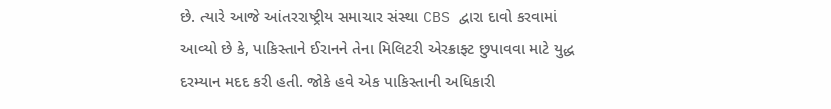છે. ત્યારે આજે આંતરરાષ્ટ્રીય સમાચાર સંસ્થા CBS દ્વારા દાવો કરવામાં આવ્યો છે કે, પાકિસ્તાને ઈરાનને તેના મિલિટરી એરક્રાફ્ટ છુપાવવા માટે યુદ્ધ દરમ્યાન મદદ કરી હતી. જોકે હવે એક પાકિસ્તાની અધિકારી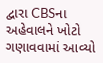દ્વારા CBSના અહેવાલને ખોટો ગણાવવામાં આવ્યો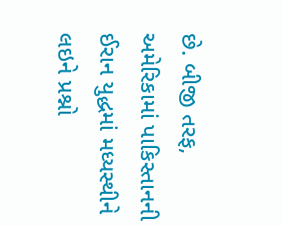છે. બીજી તરફ, અમેરિકામાં પાકિસ્તાનની ઈરાન યુદ્ધમાં મધ્યસ્થીને લઇને પ્રશ્નો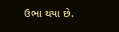ઉભા થયા છે.